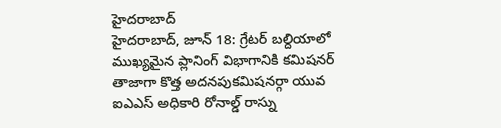హైదరాబాద్
హైదరాబాద్, జూన్ 18: గ్రేటర్ బల్దియాలో ముఖ్యమైన ప్లానింగ్ విభాగానికి కమిషనర్ తాజాగా కొత్త అదనపుకమిషనర్గా యువ ఐఎఎస్ అధికారి రోనాల్డ్ రాస్ను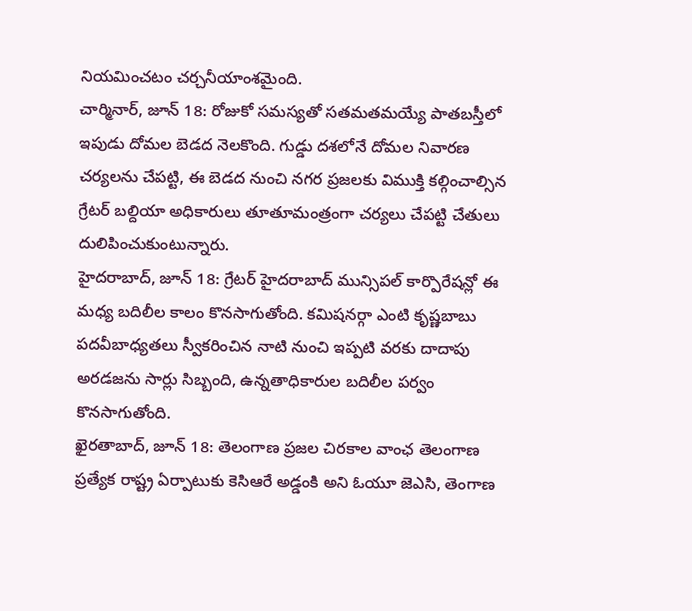నియమించటం చర్చనీయాంశమైంది.
చార్మినార్, జూన్ 18: రోజుకో సమస్యతో సతమతమయ్యే పాతబస్తీలో ఇపుడు దోమల బెడద నెలకొంది. గుడ్డు దశలోనే దోమల నివారణ చర్యలను చేపట్టి, ఈ బెడద నుంచి నగర ప్రజలకు విముక్తి కల్గించాల్సిన గ్రేటర్ బల్దియా అధికారులు తూతూమంత్రంగా చర్యలు చేపట్టి చేతులు దులిపించుకుంటున్నారు.
హైదరాబాద్, జూన్ 18: గ్రేటర్ హైదరాబాద్ మున్సిపల్ కార్పొరేషన్లో ఈ మధ్య బదిలీల కాలం కొనసాగుతోంది. కమిషనర్గా ఎంటి కృష్ణబాబు పదవీబాధ్యతలు స్వీకరించిన నాటి నుంచి ఇప్పటి వరకు దాదాపు అరడజను సార్లు సిబ్బంది, ఉన్నతాధికారుల బదిలీల పర్వం కొనసాగుతోంది.
ఖైరతాబాద్, జూన్ 18: తెలంగాణ ప్రజల చిరకాల వాంఛ తెలంగాణ ప్రత్యేక రాష్ట్ర ఏర్పాటుకు కెసిఆరే అడ్డంకి అని ఓయూ జెఎసి, తెంగాణ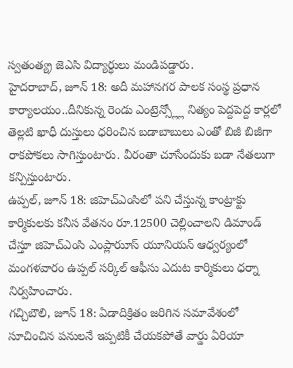స్వతంత్య్ర జెఎసి విద్యార్ధులు మండిపడ్డారు.
హైదరాబాద్, జూన్ 18: అదీ మహానగర పాలక సంస్థ ప్రధాన కార్యాలయం..దీనికున్న రెండు ఎంట్రెన్స్ల్లో నిత్యం పెద్దపెద్ద కార్లలో తెల్లటి ఖాధీ దుస్తులు ధరించిన బడాబాబులు ఎంతో బిజీ బిజీగా రాకపోకలు సాగిస్తుంటారు. వీరంతా చూసేందుకు బడా నేతలుగా కన్పిస్తుంటారు.
ఉప్పల్, జూన్ 18: జిహెచ్ఎంసిలో పని చేస్తున్న కాంట్రాక్టు కార్మికులకు కనీస వేతనం రూ.12500 చెల్లించాలని డిమాండ్ చేస్తూ జిహెచ్ఎంసి ఎంప్లారుూస్ యూనియన్ ఆధ్వర్యంలో మంగళవారం ఉప్పల్ సర్కిల్ ఆఫీసు ఎదుట కార్మికులు ధర్నా నిర్వహించారు.
గచ్చిబౌలి, జూన్ 18: ఏడాదిక్రితం జరిగిన సమావేశంలో సూచించిన పనులనే ఇప్పటికీ చేయకపోతే వార్డు ఏరియా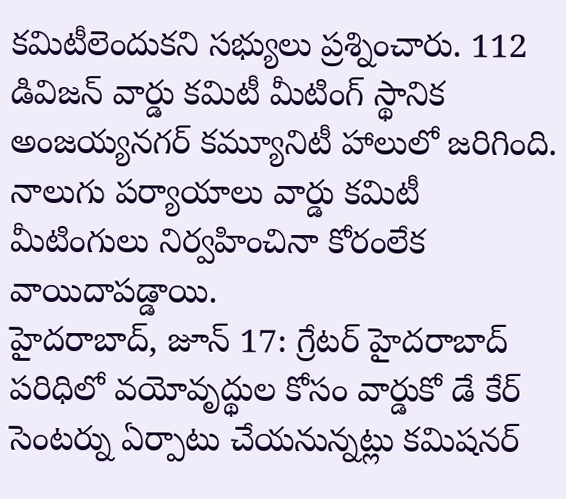కమిటీలెందుకని సభ్యులు ప్రశ్నించారు. 112 డివిజన్ వార్డు కమిటీ మీటింగ్ స్థానిక అంజయ్యనగర్ కమ్యూనిటీ హాలులో జరిగింది. నాలుగు పర్యాయాలు వార్డు కమిటీ మీటింగులు నిర్వహించినా కోరంలేక వాయిదాపడ్డాయి.
హైదరాబాద్, జూన్ 17: గ్రేటర్ హైదరాబాద్ పరిధిలో వయోవృద్థుల కోసం వార్డుకో డే కేర్ సెంటర్ను ఏర్పాటు చేయనున్నట్లు కమిషనర్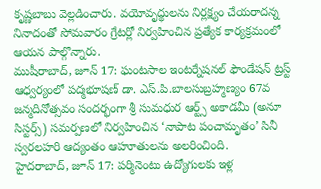కృష్ణబాబు వెల్లడించారు. వయోవృద్థులను నిర్లక్ష్యం చేయరాదన్న నినాదంతో సోమవారం గ్రేటర్లో నిర్వహించిన ప్రత్యేక కార్యక్రమంలో ఆయన పాల్గొన్నారు.
ముషీరాబాద్, జూన్ 17: ఘంటసాల ఇంటర్నేషనల్ ఫౌండేషన్ ట్రస్ట్ ఆధ్వర్యంలో పద్మభూషణ్ డా. ఎస్.పి.బాలసుబ్రహ్మణ్యం 67వ జన్మదినోత్సవం సందర్భంగా శ్రీ సుమధుర ఆర్ట్స్ అకాడమీ (అనూ సిస్టర్స్) సమర్పణలో నిర్వహించిన ‘నాపాట పంచామృతం’ సినీ స్వరలహరి ఆద్యంతం ఆహూతులను అలరించింది.
హైదరాబాద్, జూన్ 17: పర్మినెంటు ఉద్యోగులకు ఇళ్ల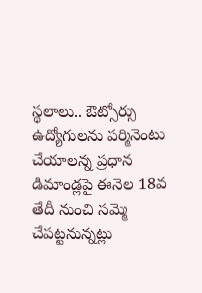స్థలాలు.. ఔట్సోర్సు ఉద్యోగులను పర్మినెంటు చేయాలన్న ప్రధాన డిమాండ్లపై ఈనెల 18వ తేదీ నుంచి సమ్మె చేపట్టనున్నట్లు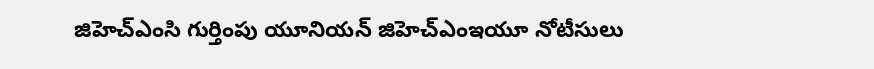జిహెచ్ఎంసి గుర్తింపు యూనియన్ జిహెచ్ఎంఇయూ నోటీసులు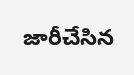జారీచేసిన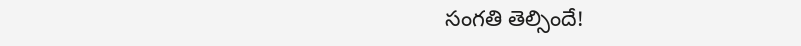సంగతి తెల్సిందే!